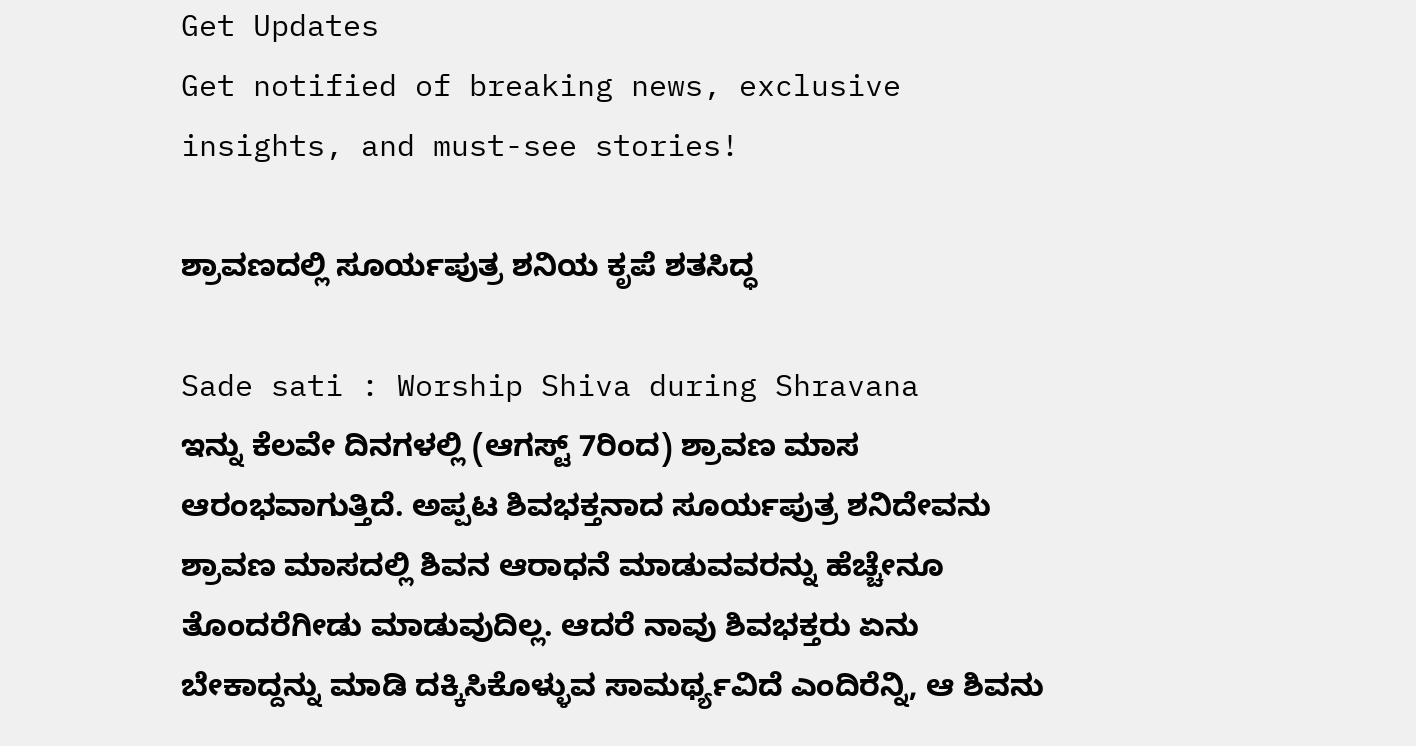Get Updates
Get notified of breaking news, exclusive insights, and must-see stories!

ಶ್ರಾವಣದಲ್ಲಿ ಸೂರ್ಯಪುತ್ರ ಶನಿಯ ಕೃಪೆ ಶತಸಿದ್ಧ

Sade sati : Worship Shiva during Shravana
ಇನ್ನು ಕೆಲವೇ ದಿನಗಳಲ್ಲಿ (ಆಗಸ್ಟ್ 7ರಿಂದ) ಶ್ರಾವಣ ಮಾಸ ಆರಂಭವಾಗುತ್ತಿದೆ. ಅಪ್ಪಟ ಶಿವಭಕ್ತನಾದ ಸೂರ್ಯಪುತ್ರ ಶನಿದೇವನು ಶ್ರಾವಣ ಮಾಸದಲ್ಲಿ ಶಿವನ ಆರಾಧನೆ ಮಾಡುವವರನ್ನು ಹೆಚ್ಚೇನೂ ತೊಂದರೆಗೀಡು ಮಾಡುವುದಿಲ್ಲ. ಆದರೆ ನಾವು ಶಿವಭಕ್ತರು ಏನು ಬೇಕಾದ್ದನ್ನು ಮಾಡಿ ದಕ್ಕಿಸಿಕೊಳ್ಳುವ ಸಾಮರ್ಥ್ಯವಿದೆ ಎಂದಿರೆನ್ನಿ, ಆ ಶಿವನು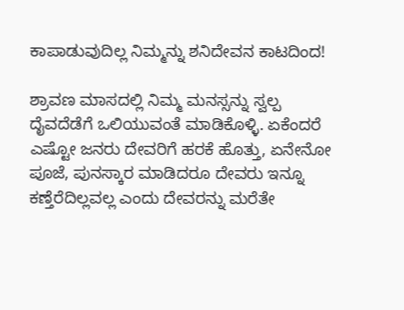ಕಾಪಾಡುವುದಿಲ್ಲ ನಿಮ್ಮನ್ನು ಶನಿದೇವನ ಕಾಟದಿಂದ!

ಶ್ರಾವಣ ಮಾಸದಲ್ಲಿ ನಿಮ್ಮ ಮನಸ್ಸನ್ನು ಸ್ವಲ್ಪ ದೈವದೆಡೆಗೆ ಒಲಿಯುವಂತೆ ಮಾಡಿಕೊಳ್ಳಿ. ಏಕೆಂದರೆ ಎಷ್ಟೋ ಜನರು ದೇವರಿಗೆ ಹರಕೆ ಹೊತ್ತು, ಏನೇನೋ ಪೂಜೆ, ಪುನಸ್ಕಾರ ಮಾಡಿದರೂ ದೇವರು ಇನ್ನೂ ಕಣ್ತೆರೆದಿಲ್ಲವಲ್ಲ ಎಂದು ದೇವರನ್ನು ಮರೆತೇ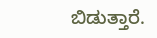ಬಿಡುತ್ತಾರೆ.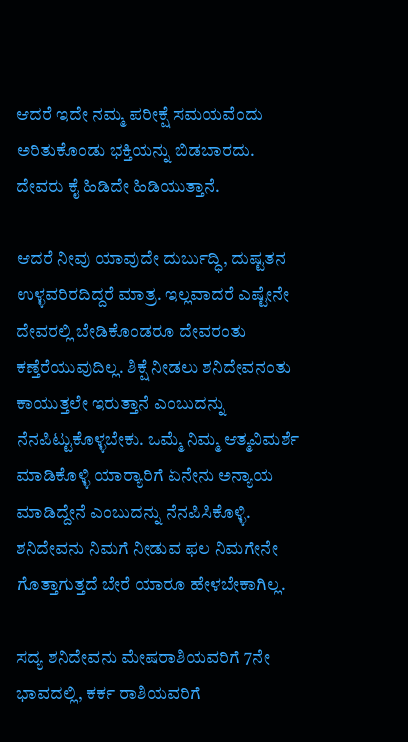ಆದರೆ ಇದೇ ನಮ್ಮ ಪರೀಕ್ಷೆ ಸಮಯವೆಂದು ಅರಿತುಕೊಂಡು ಭಕ್ತಿಯನ್ನು ಬಿಡಬಾರದು. ದೇವರು ಕೈ ಹಿಡಿದೇ ಹಿಡಿಯುತ್ತಾನೆ.

ಆದರೆ ನೀವು ಯಾವುದೇ ದುರ್ಬುದ್ಧಿ, ದುಷ್ಟತನ ಉಳ್ಳವರಿರದಿದ್ದರೆ ಮಾತ್ರ. ಇಲ್ಲವಾದರೆ ಎಷ್ಟೇನೇ ದೇವರಲ್ಲಿ ಬೇಡಿಕೊಂಡರೂ ದೇವರಂತು ಕಣ್ತೆರೆಯುವುದಿಲ್ಲ. ಶಿಕ್ಷೆ ನೀಡಲು ಶನಿದೇವನಂತು ಕಾಯುತ್ತಲೇ ಇರುತ್ತಾನೆ ಎಂಬುದನ್ನು ನೆನಪಿಟ್ಟುಕೊಳ್ಳಬೇಕು. ಒಮ್ಮೆ ನಿಮ್ಮ ಆತ್ಮವಿಮರ್ಶೆ ಮಾಡಿಕೊಳ್ಳಿ ಯಾರ‍್ಯಾರಿಗೆ ಏನೇನು ಅನ್ಯಾಯ ಮಾಡಿದ್ದೇನೆ ಎಂಬುದನ್ನು ನೆನಪಿಸಿಕೊಳ್ಳಿ. ಶನಿದೇವನು ನಿಮಗೆ ನೀಡುವ ಫಲ ನಿಮಗೇನೇ ಗೊತ್ತಾಗುತ್ತದೆ ಬೇರೆ ಯಾರೂ ಹೇಳಬೇಕಾಗಿಲ್ಲ.

ಸದ್ಯ ಶನಿದೇವನು ಮೇಷರಾಶಿಯವರಿಗೆ 7ನೇ ಭಾವದಲ್ಲಿ, ಕರ್ಕ ರಾಶಿಯವರಿಗೆ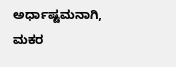ಅರ್ಧಾಷ್ಟಮನಾಗಿ, ಮಕರ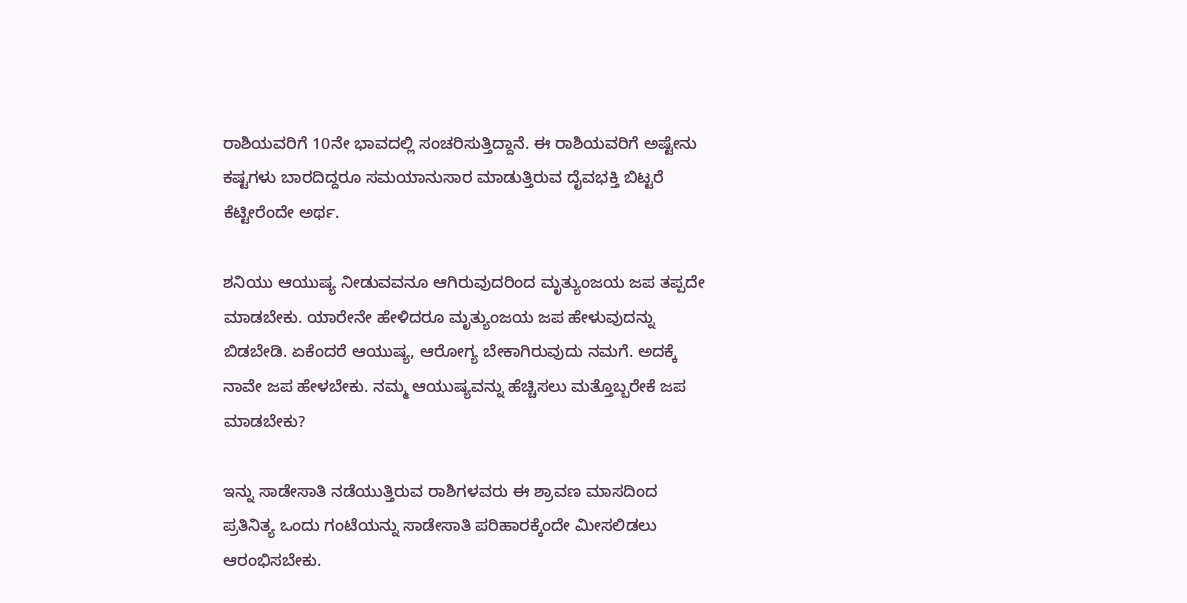ರಾಶಿಯವರಿಗೆ 10ನೇ ಭಾವದಲ್ಲಿ ಸಂಚರಿಸುತ್ತಿದ್ದಾನೆ. ಈ ರಾಶಿಯವರಿಗೆ ಅಷ್ಟೇನು ಕಷ್ಟಗಳು ಬಾರದಿದ್ದರೂ ಸಮಯಾನುಸಾರ ಮಾಡುತ್ತಿರುವ ದೈವಭಕ್ತಿ ಬಿಟ್ಟರೆ ಕೆಟ್ಟೀರೆಂದೇ ಅರ್ಥ.

ಶನಿಯು ಆಯುಷ್ಯ ನೀಡುವವನೂ ಆಗಿರುವುದರಿಂದ ಮೃತ್ಯುಂಜಯ ಜಪ ತಪ್ಪದೇ ಮಾಡಬೇಕು. ಯಾರೇನೇ ಹೇಳಿದರೂ ಮೃತ್ಯುಂಜಯ ಜಪ ಹೇಳುವುದನ್ನು ಬಿಡಬೇಡಿ. ಏಕೆಂದರೆ ಆಯುಷ್ಯ, ಆರೋಗ್ಯ ಬೇಕಾಗಿರುವುದು ನಮಗೆ. ಅದಕ್ಕೆ ನಾವೇ ಜಪ ಹೇಳಬೇಕು. ನಮ್ಮ ಆಯುಷ್ಯವನ್ನು ಹೆಚ್ಚಿಸಲು ಮತ್ತೊಬ್ಬರೇಕೆ ಜಪ ಮಾಡಬೇಕು?

ಇನ್ನು ಸಾಡೇಸಾತಿ ನಡೆಯುತ್ತಿರುವ ರಾಶಿಗಳವರು ಈ ಶ್ರಾವಣ ಮಾಸದಿಂದ ಪ್ರತಿನಿತ್ಯ ಒಂದು ಗಂಟೆಯನ್ನು ಸಾಡೇಸಾತಿ ಪರಿಹಾರಕ್ಕೆಂದೇ ಮೀಸಲಿಡಲು ಆರಂಭಿಸಬೇಕು.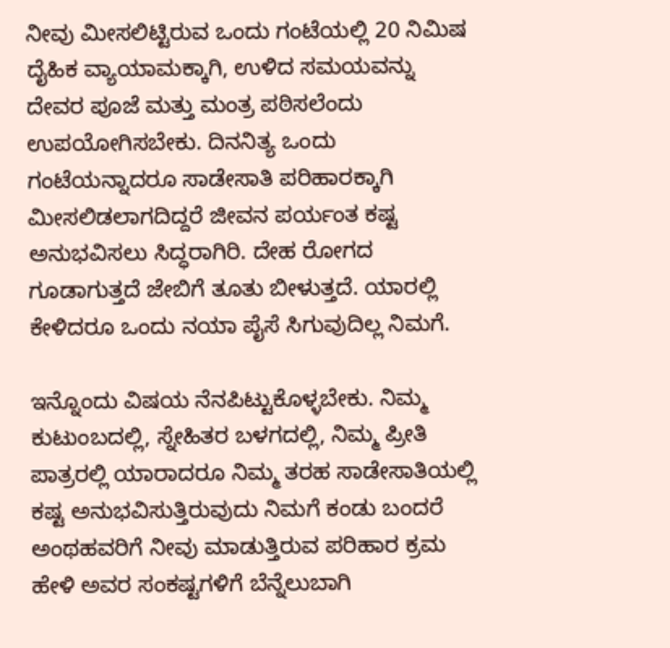ನೀವು ಮೀಸಲಿಟ್ಟಿರುವ ಒಂದು ಗಂಟೆಯಲ್ಲಿ 20 ನಿಮಿಷ ದೈಹಿಕ ವ್ಯಾಯಾಮಕ್ಕಾಗಿ, ಉಳಿದ ಸಮಯವನ್ನು ದೇವರ ಪೂಜೆ ಮತ್ತು ಮಂತ್ರ ಪಠಿಸಲೆಂದು ಉಪಯೋಗಿಸಬೇಕು. ದಿನನಿತ್ಯ ಒಂದು ಗಂಟೆಯನ್ನಾದರೂ ಸಾಡೇಸಾತಿ ಪರಿಹಾರಕ್ಕಾಗಿ ಮೀಸಲಿಡಲಾಗದಿದ್ದರೆ ಜೀವನ ಪರ್ಯಂತ ಕಷ್ಟ ಅನುಭವಿಸಲು ಸಿದ್ಧರಾಗಿರಿ. ದೇಹ ರೋಗದ ಗೂಡಾಗುತ್ತದೆ ಜೇಬಿಗೆ ತೂತು ಬೀಳುತ್ತದೆ. ಯಾರಲ್ಲಿ ಕೇಳಿದರೂ ಒಂದು ನಯಾ ಪೈಸೆ ಸಿಗುವುದಿಲ್ಲ ನಿಮಗೆ.

ಇನ್ನೊಂದು ವಿಷಯ ನೆನಪಿಟ್ಟುಕೊಳ್ಳಬೇಕು. ನಿಮ್ಮ ಕುಟುಂಬದಲ್ಲಿ, ಸ್ನೇಹಿತರ ಬಳಗದಲ್ಲಿ, ನಿಮ್ಮ ಪ್ರೀತಿ ಪಾತ್ರರಲ್ಲಿ ಯಾರಾದರೂ ನಿಮ್ಮ ತರಹ ಸಾಡೇಸಾತಿಯಲ್ಲಿ ಕಷ್ಟ ಅನುಭವಿಸುತ್ತಿರುವುದು ನಿಮಗೆ ಕಂಡು ಬಂದರೆ ಅಂಥಹವರಿಗೆ ನೀವು ಮಾಡುತ್ತಿರುವ ಪರಿಹಾರ ಕ್ರಮ ಹೇಳಿ ಅವರ ಸಂಕಷ್ಟಗಳಿಗೆ ಬೆನ್ನೆಲುಬಾಗಿ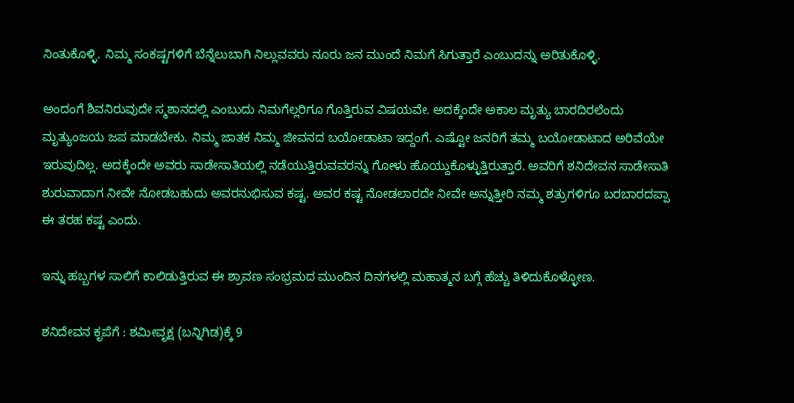ನಿಂತುಕೊಳ್ಳಿ. ನಿಮ್ಮ ಸಂಕಷ್ಟಗಳಿಗೆ ಬೆನ್ನೆಲುಬಾಗಿ ನಿಲ್ಲುವವರು ನೂರು ಜನ ಮುಂದೆ ನಿಮಗೆ ಸಿಗುತ್ತಾರೆ ಎಂಬುದನ್ನು ಅರಿತುಕೊಳ್ಳಿ.

ಅಂದಂಗೆ ಶಿವನಿರುವುದೇ ಸ್ಮಶಾನದಲ್ಲಿ ಎಂಬುದು ನಿಮಗೆಲ್ಲರಿಗೂ ಗೊತ್ತಿರುವ ವಿಷಯವೇ. ಅದಕ್ಕೆಂದೇ ಅಕಾಲ ಮೃತ್ಯು ಬಾರದಿರಲೆಂದು ಮೃತ್ಯುಂಜಯ ಜಪ ಮಾಡಬೇಕು. ನಿಮ್ಮ ಜಾತಕ ನಿಮ್ಮ ಜೀವನದ ಬಯೋಡಾಟಾ ಇದ್ದಂಗೆ. ಎಷ್ಟೋ ಜನರಿಗೆ ತಮ್ಮ ಬಯೋಡಾಟಾದ ಅರಿವೆಯೇ ಇರುವುದಿಲ್ಲ. ಅದಕ್ಕೆಂದೇ ಅವರು ಸಾಡೇಸಾತಿಯಲ್ಲಿ ನಡೆಯುತ್ತಿರುವವರನ್ನು ಗೋಳು ಹೊಯ್ದುಕೊಳ್ಳುತ್ತಿರುತ್ತಾರೆ. ಅವರಿಗೆ ಶನಿದೇವನ ಸಾಡೇಸಾತಿ ಶುರುವಾದಾಗ ನೀವೇ ನೋಡಬಹುದು ಅವರನುಭಿಸುವ ಕಷ್ಟ. ಅವರ ಕಷ್ಟ ನೋಡಲಾರದೇ ನೀವೇ ಅನ್ನುತ್ತೀರಿ ನಮ್ಮ ಶತ್ರುಗಳಿಗೂ ಬರಬಾರದಪ್ಪಾ ಈ ತರಹ ಕಷ್ಟ ಎಂದು.

ಇನ್ನು ಹಬ್ಬಗಳ ಸಾಲಿಗೆ ಕಾಲಿಡುತ್ತಿರುವ ಈ ಶ್ರಾವಣ ಸಂಭ್ರಮದ ಮುಂದಿನ ದಿನಗಳಲ್ಲಿ ಮಹಾತ್ಮನ ಬಗ್ಗೆ ಹೆಚ್ಚು ತಿಳಿದುಕೊಳ್ಳೋಣ.

ಶನಿದೇವನ ಕೃಪೆಗೆ : ಶಮೀವೃಕ್ಷ (ಬನ್ನಿಗಿಡ)ಕ್ಕೆ 9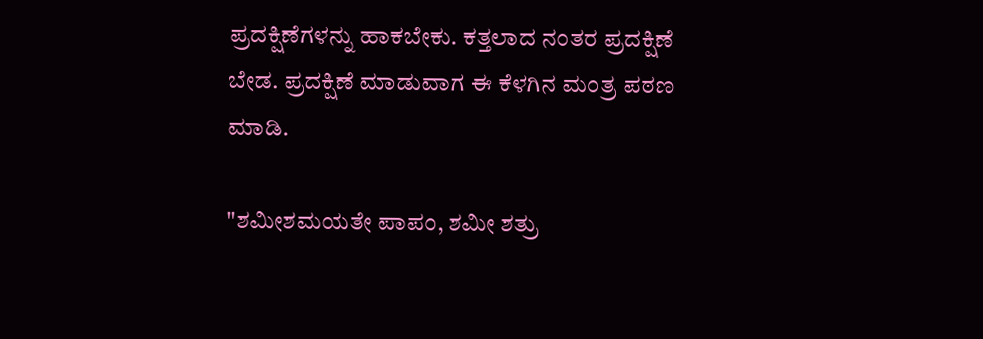ಪ್ರದಕ್ಷಿಣೆಗಳನ್ನು ಹಾಕಬೇಕು. ಕತ್ತಲಾದ ನಂತರ ಪ್ರದಕ್ಷಿಣೆ ಬೇಡ. ಪ್ರದಕ್ಷಿಣೆ ಮಾಡುವಾಗ ಈ ಕೆಳಗಿನ ಮಂತ್ರ ಪಠಣ ಮಾಡಿ.

"ಶಮೀಶಮಯತೇ ಪಾಪಂ, ಶಮೀ ಶತ್ರು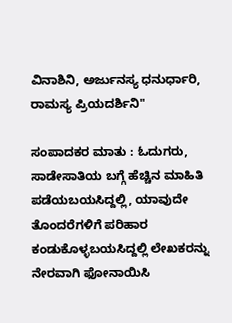ವಿನಾಶಿನಿ, ಅರ್ಜುನಸ್ಯ ಧನುರ್ಧಾರಿ, ರಾಮಸ್ಯ ಪ್ರಿಯದರ್ಶಿನಿ"

ಸಂಪಾದಕರ ಮಾತು : ಓದುಗರು, ಸಾಡೇಸಾತಿಯ ಬಗ್ಗೆ ಹೆಚ್ಚಿನ ಮಾಹಿತಿ ಪಡೆಯಬಯಸಿದ್ದಲ್ಲಿ, ಯಾವುದೇ ತೊಂದರೆಗಳಿಗೆ ಪರಿಹಾರ ಕಂಡುಕೊಳ್ಳಬಯಸಿದ್ದಲ್ಲಿ ಲೇಖಕರನ್ನು ನೇರವಾಗಿ ಫೋನಾಯಿಸಿ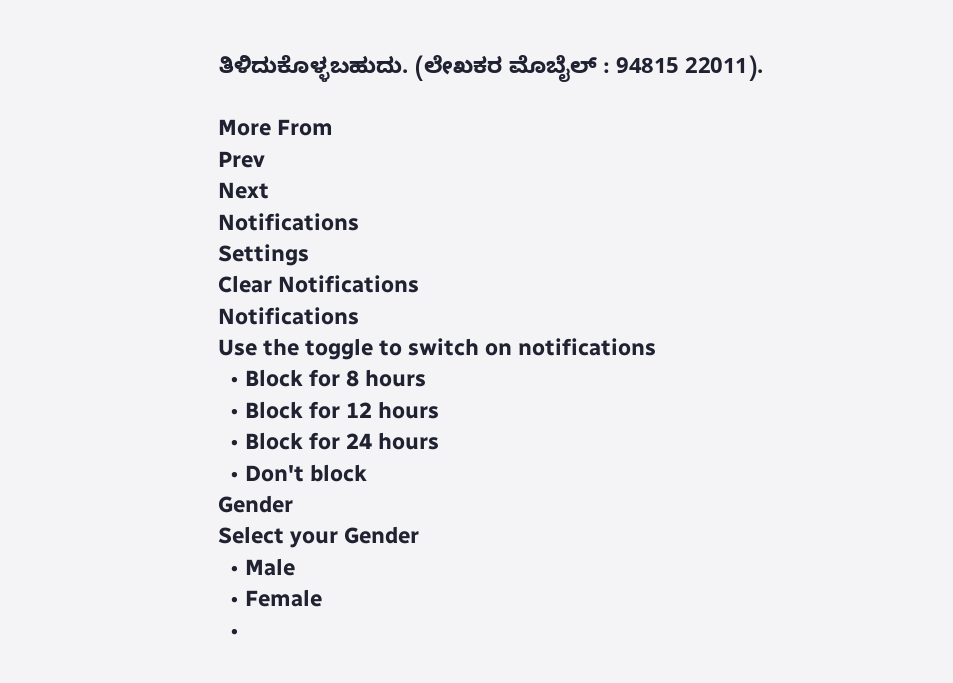ತಿಳಿದುಕೊಳ್ಳಬಹುದು. (ಲೇಖಕರ ಮೊಬೈಲ್ : 94815 22011).

More From
Prev
Next
Notifications
Settings
Clear Notifications
Notifications
Use the toggle to switch on notifications
  • Block for 8 hours
  • Block for 12 hours
  • Block for 24 hours
  • Don't block
Gender
Select your Gender
  • Male
  • Female
  •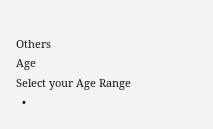Others
Age
Select your Age Range
  •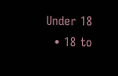Under 18
  • 18 to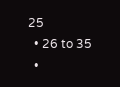25
  • 26 to 35
  •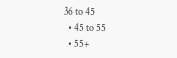36 to 45
  • 45 to 55
  • 55+